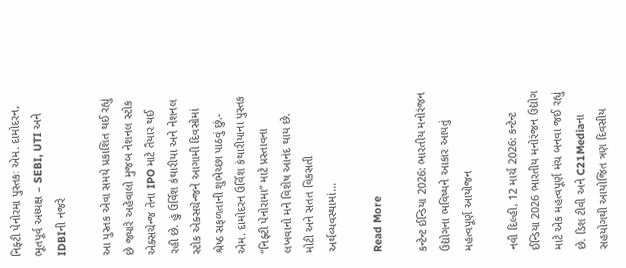નિફ્ટી પેનોરમા પુસ્તકઃ એમ. દામોદરન, ભૂતપૂર્વ અધ્યક્ષ – SEBI, UTI અને IDBIની નજરે

આ પુસ્તક એવા સમયે પ્રકાશિત થઈ રહ્યું છે જ્યારે અહેવાલો મુજબ નેશનલ સ્ટોક એક્સચેન્જ તેના IPO માટે તૈયાર થઈ રહી છે. હું ઉર્વિશ કંથારીયા અને નેશનલ સ્ટોક એક્સચેન્જને આગામી દિવસોમાં શ્રેષ્ઠ સફળતાની શુભેચ્છા પાઠવું છું.- એમ. દામોદરન ઉર્વિશ કંથારીયાના પુસ્તક “નિફ્ટી પેનોરામા” માટે પ્રસ્તાવના લખવાનો મને વિશેષ આનંદ થાય છે. મોટી અને સતત વિકસતી અર્થવ્યવસ્થામાં…

Read More

કન્ટેન્ટ ઈન્ડિયા 2026: ભારતીય મનોરંજન ઉદ્યોગના ભવિષ્યને આકાર આપતું મહત્વપૂર્ણ આયોજન

નવી દિલ્હી, 12 માર્ચ 2026: કન્ટેન્ટ ઈન્ડિયા 2026 ભારતીય મનોરંજન ઉદ્યોગ માટે એક મહત્વપૂર્ણ મંચ બનવા જઈ રહ્યું છે. ડિશ ટીવી અને C21Mediaના સહયોગથી આયોજિત ત્રણ દિવસીય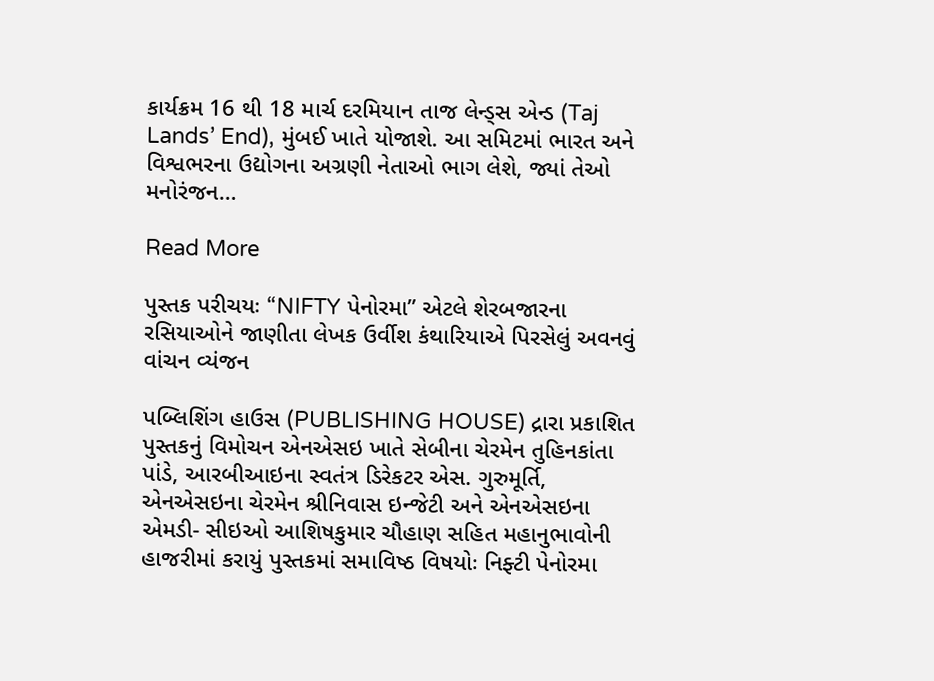કાર્યક્રમ 16 થી 18 માર્ચ દરમિયાન તાજ લેન્ડ્સ એન્ડ (Taj Lands’ End), મુંબઈ ખાતે યોજાશે. આ સમિટમાં ભારત અને વિશ્વભરના ઉદ્યોગના અગ્રણી નેતાઓ ભાગ લેશે, જ્યાં તેઓ મનોરંજન…

Read More

પુસ્તક પરીચયઃ “NIFTY પેનોરમા” એટલે શેરબજારના રસિયાઓને જાણીતા લેખક ઉર્વીશ કંથારિયાએ પિરસેલું અવનવું વાંચન વ્યંજન

પબ્લિશિંગ હાઉસ (PUBLISHING HOUSE) દ્રારા પ્રકાશિત પુસ્તકનું વિમોચન એનએસઇ ખાતે સેબીના ચેરમેન તુહિનકાંતા પાંડે, આરબીઆઇના સ્વતંત્ર ડિરેકટર એસ. ગુરુમૂર્તિ, એનએસઇના ચેરમેન શ્રીનિવાસ ઇન્જેટી અને એનએસઇના એમડી- સીઇઓ આશિષકુમાર ચૌહાણ સહિત મહાનુભાવોની હાજરીમાં કરાયું પુસ્તકમાં સમાવિષ્ઠ વિષયોઃ નિફ્ટી પેનોરમા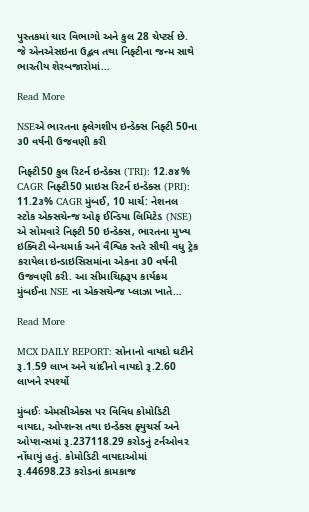પુસ્તકમાં ચાર વિભાગો અને કુલ 28 ચેપ્ટર્સ છે. જે એનએસઇના ઉદ્ભવ તથા નિફ્ટીના જન્મ સાથે ભારતીય શેરબજારોમાં…

Read More

NSEએ ભારતના ફ્લેગશીપ ઇન્ડેક્સ નિફ્ટી 50ના ૩0 વર્ષની ઉજવણી કરી

નિફ્ટી50 કુલ રિટર્ન ઇન્ડેક્સ (TRI): 12.૭૪% CAGR નિફ્ટી50 પ્રાઇસ રિટર્ન ઇન્ડેક્સ (PRI): 11.2૩% CAGR મુંબઈ, 10 માર્ચ: નેશનલ સ્ટોક એક્સચેન્જ ઓફ ઈન્ડિયા લિમિટેડ (NSE) એ સોમવારે નિફ્ટી 50 ઇન્ડેક્સ, ભારતના મુખ્ય ઇક્વિટી બેન્ચમાર્ક અને વૈશ્વિક સ્તરે સૌથી વધુ ટ્રેક કરાયેલા ઇન્ડાઇસિસમાંના એકના ૩0 વર્ષની ઉજવણી કરી. આ સીમાચિહ્નરૂપ કાર્યક્રમ મુંબઈના NSE ના એક્સચેન્જ પ્લાઝા ખાતે…

Read More

MCX DAILY REPORT: સોનાનો વાયદો ઘટીને રૂ.1.59 લાખ અને ચાંદીનો વાયદો રૂ.2.60 લાખને સ્પર્શ્યો

મુંબઈઃ એમસીએક્સ પર વિવિધ કોમોડિટી વાયદા, ઓપ્શન્સ તથા ઇન્ડેક્સ ફ્યુચર્સ અને ઓપ્શન્સમાં રૂ.237118.29 કરોડનું ટર્નઓવર નોંધાયું હતું. કોમોડિટી વાયદાઓમાં રૂ.44698.23 કરોડનાં કામકાજ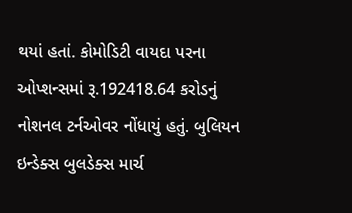થયાં હતાં. કોમોડિટી વાયદા પરના ઓપ્શન્સમાં રૂ.192418.64 કરોડનું નોશનલ ટર્નઓવર નોંધાયું હતું. બુલિયન ઇન્ડેક્સ બુલડેક્સ માર્ચ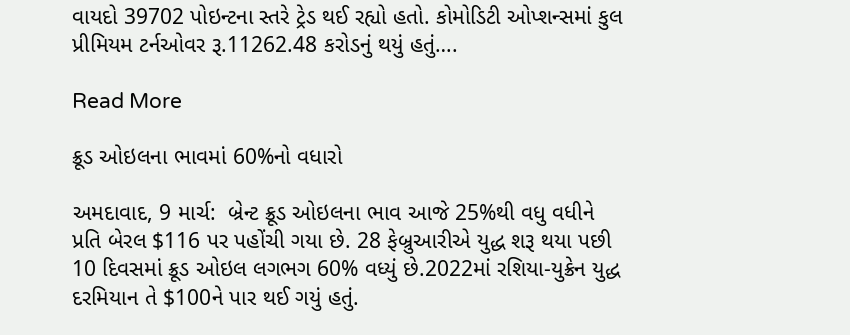વાયદો 39702 પોઇન્ટના સ્તરે ટ્રેડ થઈ રહ્યો હતો. કોમોડિટી ઓપ્શન્સમાં કુલ પ્રીમિયમ ટર્નઓવર રૂ.11262.48 કરોડનું થયું હતું….

Read More

ક્રૂડ ઓઇલના ભાવમાં 60%નો વધારો

અમદાવાદ, 9 માર્ચ:  બ્રેન્ટ ક્રૂડ ઓઇલના ભાવ આજે 25%થી વધુ વધીને પ્રતિ બેરલ $116 પર પહોંચી ગયા છે. 28 ફેબ્રુઆરીએ યુદ્ધ શરૂ થયા પછી 10 દિવસમાં ક્રૂડ ઓઇલ લગભગ 60% વધ્યું છે.2022માં રશિયા-યુક્રેન યુદ્ધ દરમિયાન તે $100ને પાર થઈ ગયું હતું.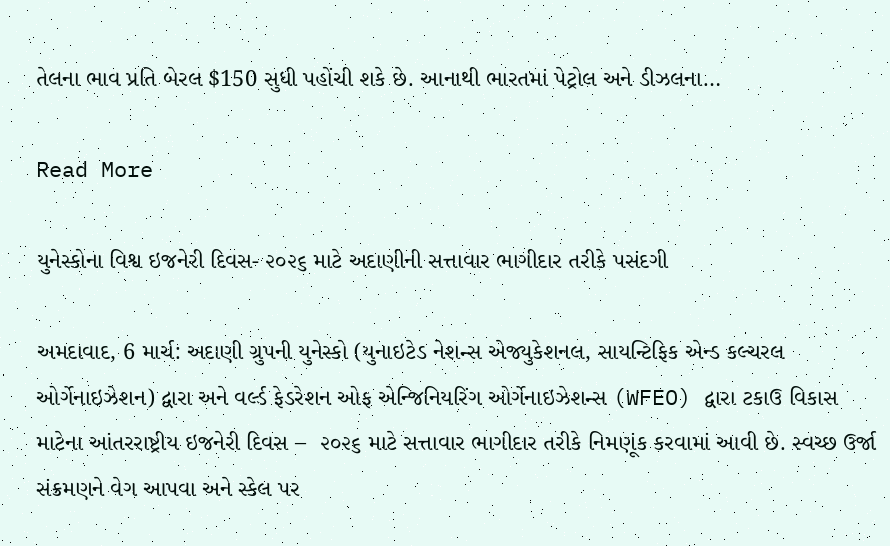તેલના ભાવ પ્રતિ બેરલ $150 સુધી પહોંચી શકે છે. આનાથી ભારતમાં પેટ્રોલ અને ડીઝલના…

Read More

યુનેસ્કોના વિશ્વ ઇજનેરી દિવસ- ૨૦૨૬ માટે અદાણીની સત્તાવાર ભાગીદાર તરીકે પસંદગી

અમદાવાદ, 6 માર્ચ: અદાણી ગ્રુપની યુનેસ્કો (યુનાઇટેડ નેશન્સ એજ્યુકેશનલ, સાયન્ટિફિક એન્ડ કલ્ચરલ ઓર્ગેનાઇઝેશન) દ્વારા અને વર્લ્ડ ફેડરેશન ઓફ એન્જિનિયરિંગ ઓર્ગેનાઇઝેશન્સ (WFEO) દ્વારા ટકાઉ વિકાસ માટેના આંતરરાષ્ટ્રીય ઇજનેરી દિવસ –  ૨૦૨૬ માટે સત્તાવાર ભાગીદાર તરીકે નિમણૂંક કરવામાં આવી છે. સ્વચ્છ ઉર્જા સંક્રમણને વેગ આપવા અને સ્કેલ પર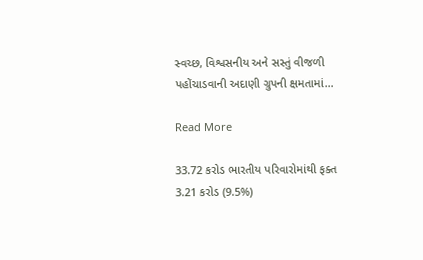સ્વચ્છ, વિશ્વસનીય અને સસ્તું વીજળી પહોંચાડવાની અદાણી ગ્રુપની ક્ષમતામાં…

Read More

33.72 કરોડ ભારતીય પરિવારોમાંથી ફક્ત 3.21 કરોડ (9.5%)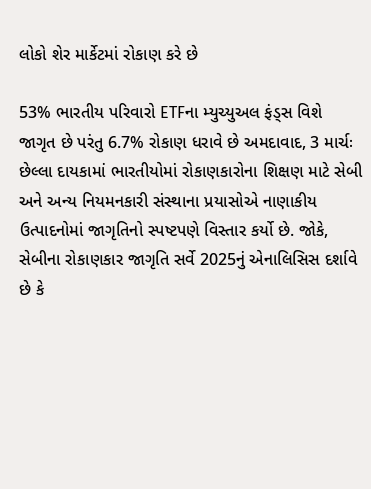લોકો શેર માર્કેટમાં રોકાણ કરે છે

53% ભારતીય પરિવારો ETFના મ્યુચ્યુઅલ ફંડ્સ વિશે જાગૃત છે પરંતુ 6.7% રોકાણ ધરાવે છે અમદાવાદ, 3 માર્ચઃ છેલ્લા દાયકામાં ભારતીયોમાં રોકાણકારોના શિક્ષણ માટે સેબી અને અન્ય નિયમનકારી સંસ્થાના પ્રયાસોએ નાણાકીય ઉત્પાદનોમાં જાગૃતિનો સ્પષ્ટપણે વિસ્તાર કર્યો છે. જોકે, સેબીના રોકાણકાર જાગૃતિ સર્વે 2025નું એનાલિસિસ દર્શાવે છે કે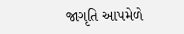જાગૃતિ આપમેળે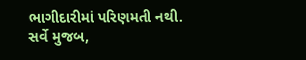ભાગીદારીમાં પરિણમતી નથી. સર્વે મુજબ,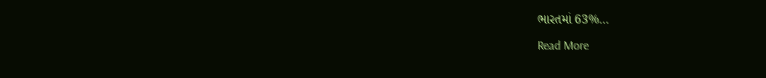ભારતમાં 63%…

Read More